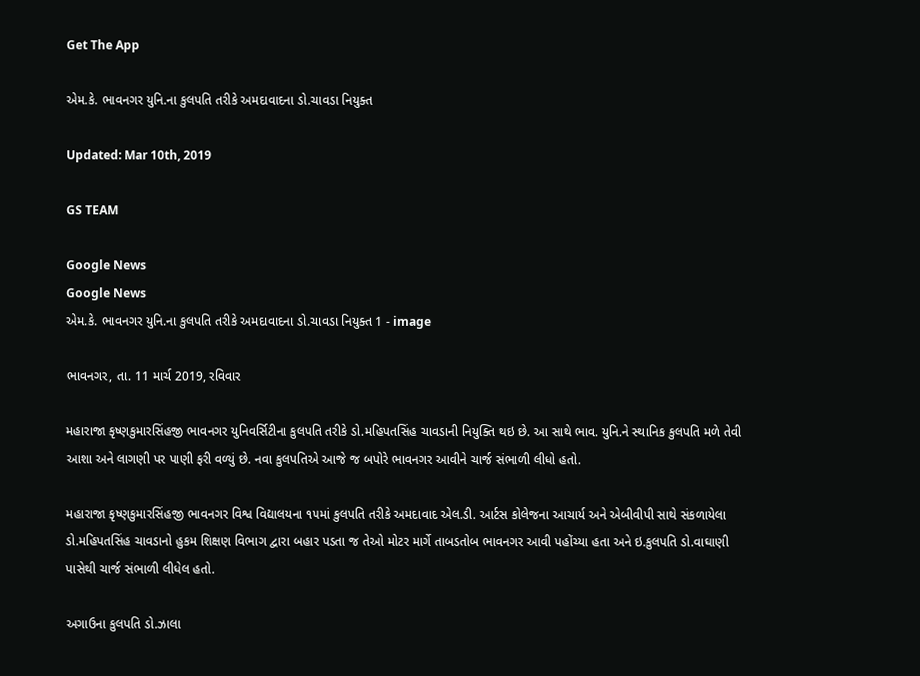Get The App

એમ.કે. ભાવનગર યુનિ.ના કુલપતિ તરીકે અમદાવાદના ડો.ચાવડા નિયુક્ત

Updated: Mar 10th, 2019

GS TEAM

Google News
Google News
એમ.કે. ભાવનગર યુનિ.ના કુલપતિ તરીકે અમદાવાદના ડો.ચાવડા નિયુક્ત 1 - image

ભાવનગર, તા. 11 માર્ચ 2019, રવિવાર

મહારાજા કૃષ્ણકુમારસિંહજી ભાવનગર યુનિવર્સિટીના કુલપતિ તરીકે ડો.મહિપતસિંહ ચાવડાની નિયુક્તિ થઇ છે. આ સાથે ભાવ. યુનિ.ને સ્થાનિક કુલપતિ મળે તેવી આશા અને લાગણી પર પાણી ફરી વળ્યું છે. નવા કુલપતિએ આજે જ બપોરે ભાવનગર આવીને ચાર્જ સંભાળી લીધો હતો.

મહારાજા કૃષ્ણકુમારસિંહજી ભાવનગર વિશ્વ વિદ્યાલયના ૧૫માં કુલપતિ તરીકે અમદાવાદ એલ.ડી. આર્ટસ કોલેજના આચાર્ય અને એબીવીપી સાથે સંકળાયેલા ડો.મહિપતસિંહ ચાવડાનો હુકમ શિક્ષણ વિભાગ દ્વારા બહાર પડતા જ તેઓ મોટર માર્ગે તાબડતોબ ભાવનગર આવી પહોંચ્યા હતા અને ઇ.કુલપતિ ડો.વાઘાણી પાસેથી ચાર્જ સંભાળી લીધેલ હતો.

અગાઉના કુલપતિ ડો.ઝાલા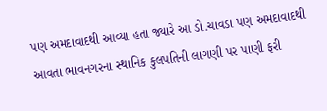પણ અમદાવાદથી આવ્યા હતા જ્યારે આ ડો.ચાવડા પણ અમદાવાદથી આવતા ભાવનગરના સ્થાનિક કુલપતિની લાગણી પર પાણી ફરી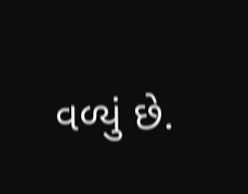વળ્યું છે.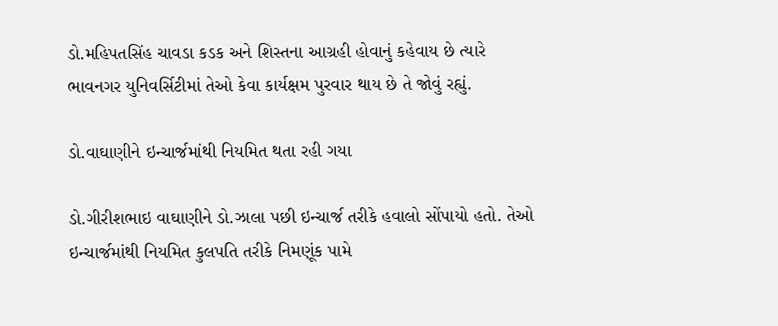ડો.મહિપતસિંહ ચાવડા કડક અને શિસ્તના આગ્રહી હોવાનું કહેવાય છે ત્યારે ભાવનગર યુનિવર્સિટીમાં તેઓ કેવા કાર્યક્ષમ પુરવાર થાય છે તે જોવું રહ્યું.

ડો.વાઘાણીને ઇન્ચાર્જમાંથી નિયમિત થતા રહી ગયા

ડો.ગીરીશભાઇ વાઘાણીને ડો.ઝાલા પછી ઇન્ચાર્જ તરીકે હવાલો સોંપાયો હતો. તેઓ ઇન્ચાર્જમાંથી નિયમિત કુલપતિ તરીકે નિમણૂંક પામે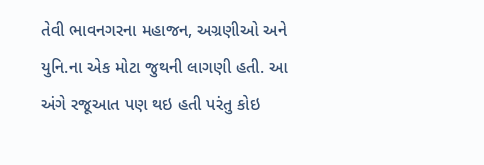તેવી ભાવનગરના મહાજન, અગ્રણીઓ અને યુનિ.ના એક મોટા જુથની લાગણી હતી. આ અંગે રજૂઆત પણ થઇ હતી પરંતુ કોઇ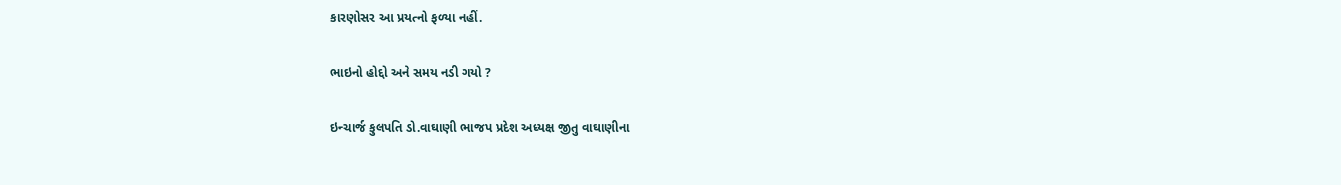કારણોસર આ પ્રયત્નો ફળ્યા નહીં.

ભાઇનો હોદ્દો અને સમય નડી ગયો ?

ઇન્ચાર્જ કુલપતિ ડો.વાઘાણી ભાજપ પ્રદેશ અધ્યક્ષ જીતુ વાઘાણીના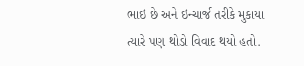ભાઇ છે અને ઇન્ચાર્જ તરીકે મુકાયા ત્યારે પણ થોડો વિવાદ થયો હતો.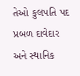તેઓ કુલપતિ પદ પ્રબળ દાવેદાર અને સ્થાનિક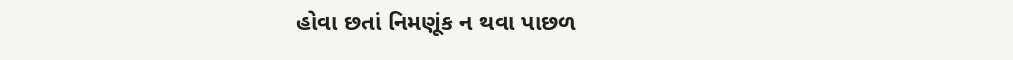હોવા છતાં નિમણૂંક ન થવા પાછળ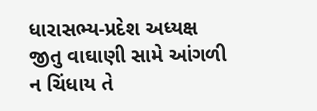ધારાસભ્ય-પ્રદેશ અધ્યક્ષ જીતુ વાઘાણી સામે આંગળી ન ચિંધાય તે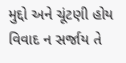મુદ્દો અને ચૂંટણી હોય વિવાદ ન સર્જાય તે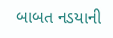બાબત નડયાની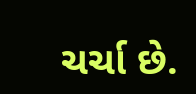ચર્ચા છે.